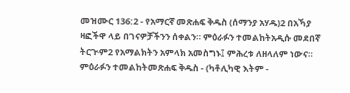መዝሙር 136:2 - የአማርኛ መጽሐፍ ቅዱስ (ሰማንያ አሃዱ)2 በአኻያ ዛፎችዋ ላይ በገናዎቻችንን ሰቀልን። ምዕራፉን ተመልከትአዲሱ መደበኛ ትርጒም2 የአማልክትን አምላክ አመስግኑ፤ ምሕረቱ ለዘላለም ነውና። ምዕራፉን ተመልከትመጽሐፍ ቅዱስ - (ካቶሊካዊ እትም -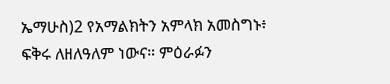ኤማሁስ)2 የአማልክትን አምላክ አመስግኑ፥ ፍቅሩ ለዘለዓለም ነውና። ምዕራፉን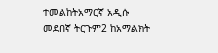ተመልከትአማርኛ አዲሱ መደበኛ ትርጉም2 ከአማልክት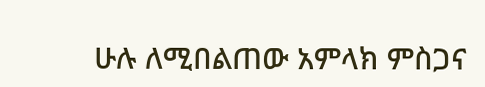ሁሉ ለሚበልጠው አምላክ ምስጋና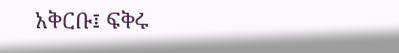አቅርቡ፤ ፍቅሩ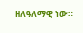ዘለዓለማዊ ነው።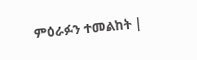ምዕራፉን ተመልከት |